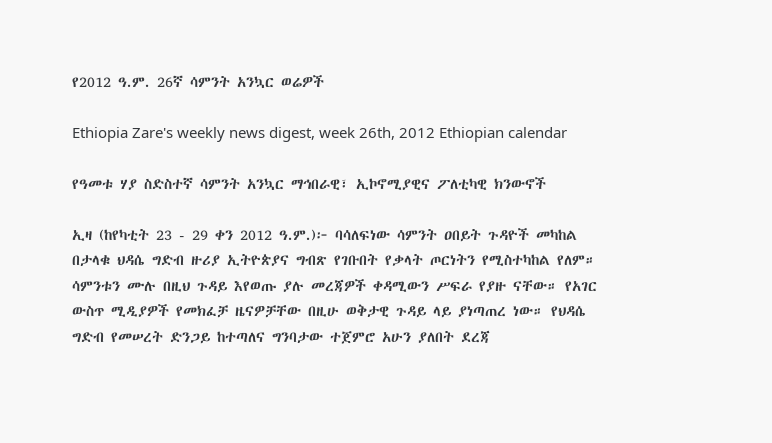የ2012 ዓ.ም. 26ኛ ሳምንት አንኳር ወሬዎች

Ethiopia Zare's weekly news digest, week 26th, 2012 Ethiopian calendar

የዓመቱ ሃያ ስድስተኛ ሳምንት አንኳር ማኅበራዊ፣ ኢኮኖሚያዊና ፖለቲካዊ ክንውኖች

ኢዛ (ከየካቲት 23 - 29 ቀን 2012 ዓ.ም.)፦ ባሳለፍነው ሳምንት ዐበይት ጉዳዮች መካከል በታላቁ ህዳሴ ግድብ ዙሪያ ኢትዮጵያና ግብጽ የገቡበት የቃላት ጦርነትን የሚስተካከል የለም። ሳምንቱን ሙሉ በዚህ ጉዳይ እየወጡ ያሉ መረጃዎች ቀዳሚውን ሥፍራ የያዙ ናቸው። የአገር ውስጥ ሚዲያዎች የመክፈቻ ዜናዎቻቸው በዚሁ ወቅታዊ ጉዳይ ላይ ያነጣጠረ ነው። የህዳሴ ግድብ የመሠረት ድንጋይ ከተጣለና ግንባታው ተጀምሮ አሁን ያለበት ደረጃ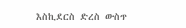እስኪደርስ ድረስ ውስጥ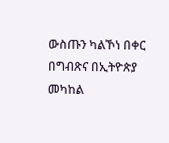ውስጡን ካልኾነ በቀር በግብጽና በኢትዮጵያ መካከል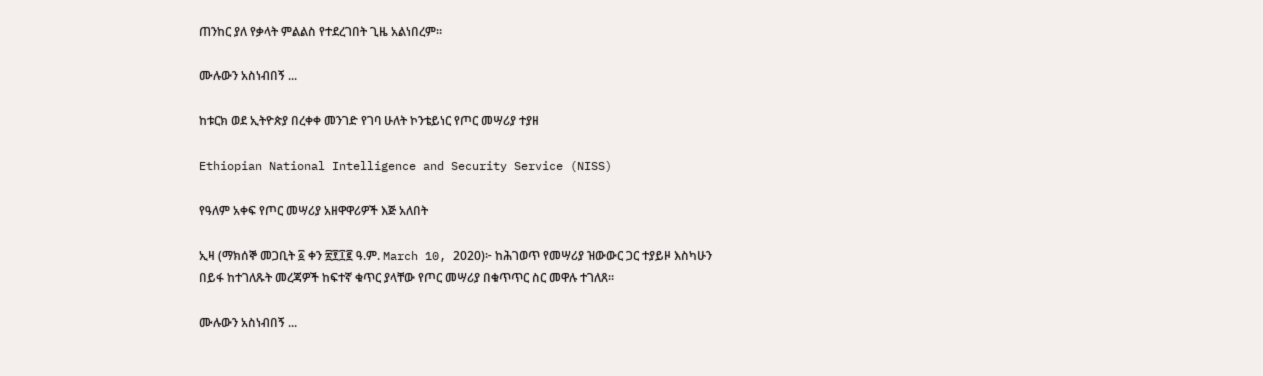ጠንከር ያለ የቃላት ምልልስ የተደረገበት ጊዜ አልነበረም።

ሙሉውን አስነብበኝ ...

ከቱርክ ወደ ኢትዮጵያ በረቀቀ መንገድ የገባ ሁለት ኮንቴይነር የጦር መሣሪያ ተያዘ

Ethiopian National Intelligence and Security Service (NISS)

የዓለም አቀፍ የጦር መሣሪያ አዘዋዋሪዎች እጅ አለበት

ኢዛ (ማክሰኞ መጋቢት ፩ ቀን ፳፻፲፪ ዓ.ም. March 10, 2020)፦ ከሕገወጥ የመሣሪያ ዝውውር ጋር ተያይዞ እስካሁን በይፋ ከተገለጹት መረጃዎች ከፍተኛ ቁጥር ያላቸው የጦር መሣሪያ በቁጥጥር ስር መዋሉ ተገለጸ።

ሙሉውን አስነብበኝ ...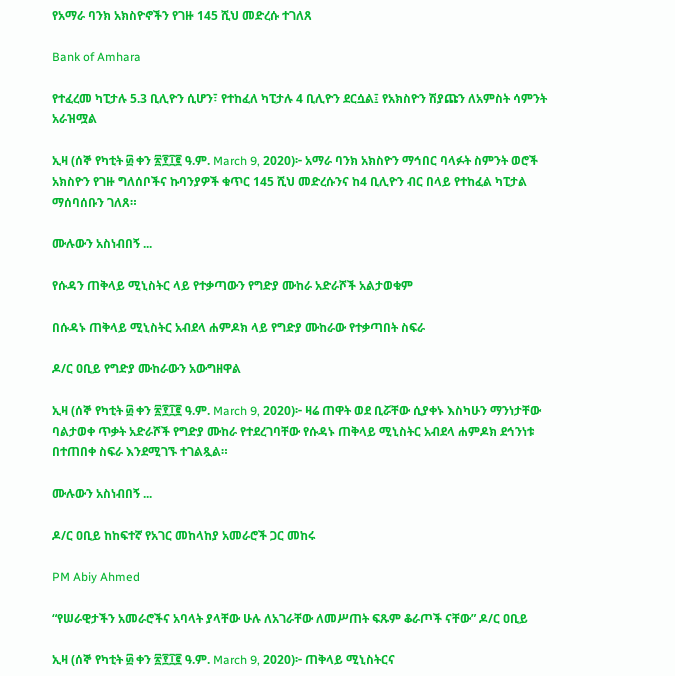የአማራ ባንክ አክስዮኖችን የገዙ 145 ሺህ መድረሱ ተገለጸ

Bank of Amhara

የተፈረመ ካፒታሉ 5.3 ቢሊዮን ሲሆን፣ የተከፈለ ካፒታሉ 4 ቢሊዮን ደርሷል፤ የአክስዮን ሽያጩን ለአምስት ሳምንት አራዝሟል

ኢዛ (ሰኞ የካቲት ፴ ቀን ፳፻፲፪ ዓ.ም. March 9, 2020)፦ አማራ ባንክ አክስዮን ማኅበር ባላፉት ስምንት ወሮች አክስዮን የገዙ ግለሰቦችና ኩባንያዎች ቁጥር 145 ሺህ መድረሱንና ከ4 ቢሊዮን ብር በላይ የተከፈል ካፒታል ማሰባሰቡን ገለጸ።

ሙሉውን አስነብበኝ ...

የሱዳን ጠቅላይ ሚኒስትር ላይ የተቃጣውን የግድያ ሙከራ አድራሾች አልታወቁም

በሱዳኑ ጠቅላይ ሚኒስትር አብደላ ሐምዶክ ላይ የግድያ ሙከራው የተቃጣበት ስፍራ

ዶ/ር ዐቢይ የግድያ ሙከራውን አውግዘዋል

ኢዛ (ሰኞ የካቲት ፴ ቀን ፳፻፲፪ ዓ.ም. March 9, 2020)፦ ዛሬ ጠዋት ወደ ቢሯቸው ሲያቀኑ እስካሁን ማንነታቸው ባልታወቀ ጥቃት አድራሾች የግድያ ሙከራ የተደረገባቸው የሱዳኑ ጠቅላይ ሚኒስትር አብደላ ሐምዶክ ደኅንነቱ በተጠበቀ ስፍራ እንደሚገኙ ተገልጿል።

ሙሉውን አስነብበኝ ...

ዶ/ር ዐቢይ ከከፍተኛ የአገር መከላከያ አመራሮች ጋር መከሩ

PM Abiy Ahmed

“የሠራዊታችን አመራሮችና አባላት ያላቸው ሁሉ ለአገራቸው ለመሥጠት ፍጹም ቆራጦች ናቸው” ዶ/ር ዐቢይ

ኢዛ (ሰኞ የካቲት ፴ ቀን ፳፻፲፪ ዓ.ም. March 9, 2020)፦ ጠቅላይ ሚኒስትርና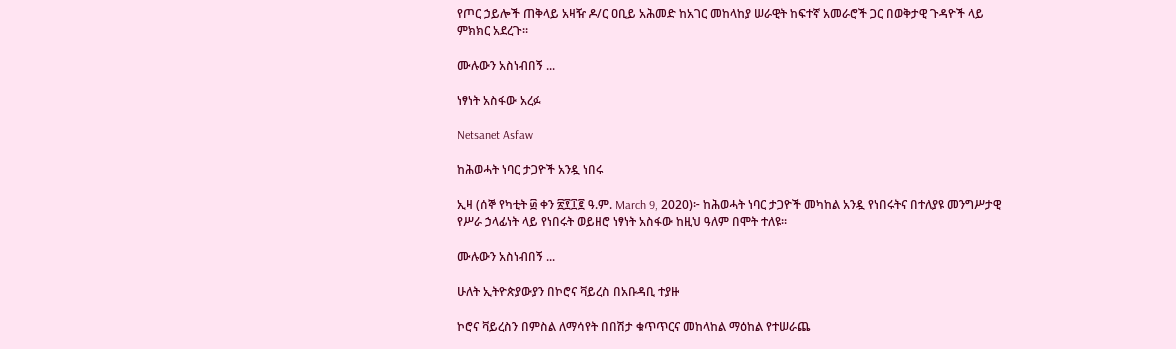የጦር ኃይሎች ጠቅላይ አዛዥ ዶ/ር ዐቢይ አሕመድ ከአገር መከላከያ ሠራዊት ከፍተኛ አመራሮች ጋር በወቅታዊ ጉዳዮች ላይ ምክክር አደረጉ።

ሙሉውን አስነብበኝ ...

ነፃነት አስፋው አረፉ

Netsanet Asfaw

ከሕወሓት ነባር ታጋዮች አንዷ ነበሩ

ኢዛ (ሰኞ የካቲት ፴ ቀን ፳፻፲፪ ዓ.ም. March 9, 2020)፦ ከሕወሓት ነባር ታጋዮች መካከል አንዷ የነበሩትና በተለያዩ መንግሥታዊ የሥራ ኃላፊነት ላይ የነበሩት ወይዘሮ ነፃነት አስፋው ከዚህ ዓለም በሞት ተለዩ።

ሙሉውን አስነብበኝ ...

ሁለት ኢትዮጵያውያን በኮሮና ቫይረስ በአቡዳቢ ተያዙ

ኮሮና ቫይረስን በምስል ለማሳየት በበሽታ ቁጥጥርና መከላከል ማዕከል የተሠራጨ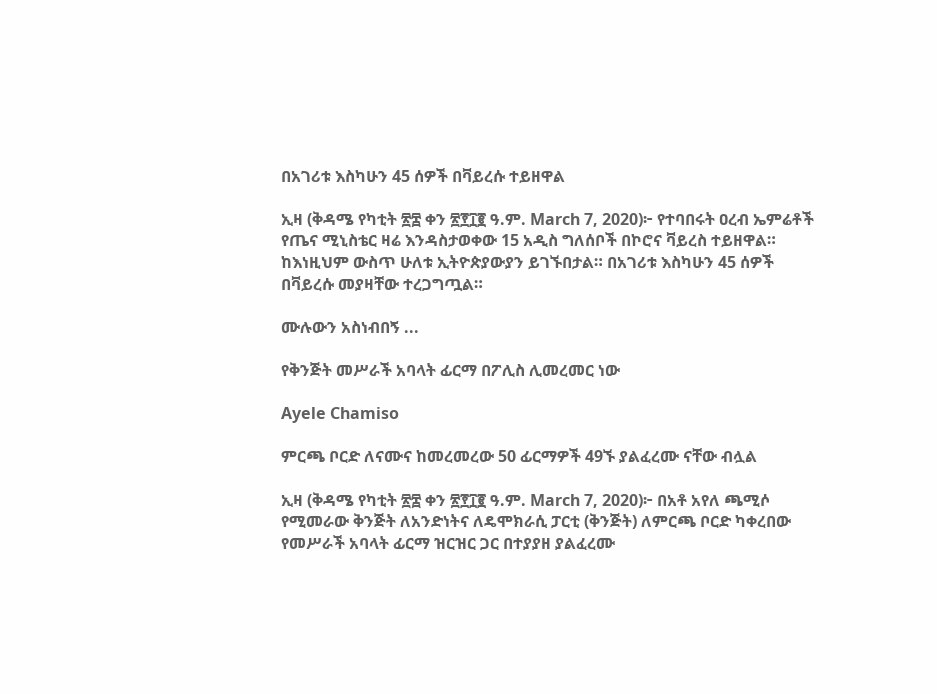በአገሪቱ እስካሁን 45 ሰዎች በቫይረሱ ተይዘዋል

ኢዛ (ቅዳሜ የካቲት ፳፰ ቀን ፳፻፲፪ ዓ.ም. March 7, 2020)፦ የተባበሩት ዐረብ ኤምሬቶች የጤና ሚኒስቴር ዛሬ እንዳስታወቀው 15 አዲስ ግለሰቦች በኮሮና ቫይረስ ተይዘዋል። ከእነዚህም ውስጥ ሁለቱ ኢትዮጵያውያን ይገኙበታል። በአገሪቱ እስካሁን 45 ሰዎች በቫይረሱ መያዛቸው ተረጋግጧል።

ሙሉውን አስነብበኝ ...

የቅንጅት መሥራች አባላት ፊርማ በፖሊስ ሊመረመር ነው

Ayele Chamiso

ምርጫ ቦርድ ለናሙና ከመረመረው 50 ፊርማዎች 49ኙ ያልፈረሙ ናቸው ብሏል

ኢዛ (ቅዳሜ የካቲት ፳፰ ቀን ፳፻፲፪ ዓ.ም. March 7, 2020)፦ በአቶ አየለ ጫሚሶ የሚመራው ቅንጅት ለአንድነትና ለዴሞክራሲ ፓርቲ (ቅንጅት) ለምርጫ ቦርድ ካቀረበው የመሥራች አባላት ፊርማ ዝርዝር ጋር በተያያዘ ያልፈረሙ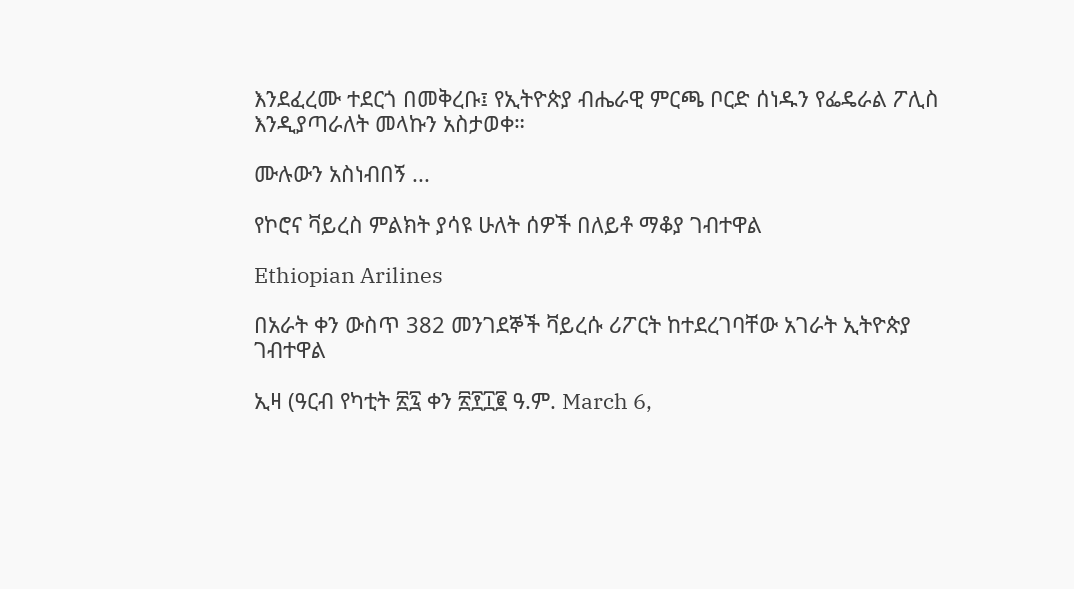እንደፈረሙ ተደርጎ በመቅረቡ፤ የኢትዮጵያ ብሔራዊ ምርጫ ቦርድ ሰነዱን የፌዴራል ፖሊስ እንዲያጣራለት መላኩን አስታወቀ።

ሙሉውን አስነብበኝ ...

የኮሮና ቫይረስ ምልክት ያሳዩ ሁለት ሰዎች በለይቶ ማቆያ ገብተዋል

Ethiopian Arilines

በአራት ቀን ውስጥ 382 መንገደኞች ቫይረሱ ሪፖርት ከተደረገባቸው አገራት ኢትዮጵያ ገብተዋል

ኢዛ (ዓርብ የካቲት ፳፯ ቀን ፳፻፲፪ ዓ.ም. March 6,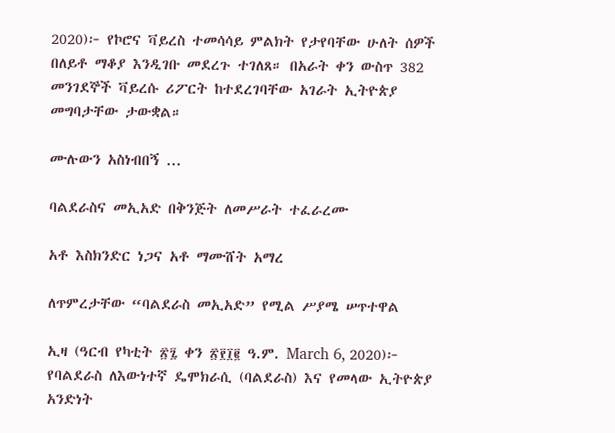2020)፦ የኮሮና ቫይረስ ተመሳሳይ ምልክት የታየባቸው ሁለት ሰዎች በለይቶ ማቆያ እንዲገቡ መደረጉ ተገለጸ። በአራት ቀን ውስጥ 382 መንገደኞች ቫይረሱ ሪፖርት ከተደረገባቸው አገራት ኢትዮጵያ መግባታቸው ታውቋል።

ሙሉውን አስነብበኝ ...

ባልደራስና መኢአድ በቅንጅት ለመሥራት ተፈራረሙ

አቶ እስክንድር ነጋና አቶ ማሙሸት አማረ

ለጥምረታቸው “ባልደራስ መኢአድ” የሚል ሥያሜ ሠጥተዋል

ኢዛ (ዓርብ የካቲት ፳፯ ቀን ፳፻፲፪ ዓ.ም. March 6, 2020)፦ የባልደራስ ለእውነተኛ ዴሞክራሲ (ባልደራስ) እና የመላው ኢትዮጵያ አንድነት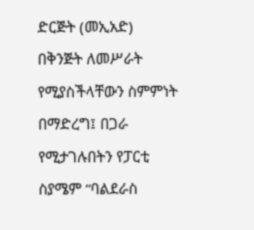ድርጅት (መኢአድ) በቅንጅት ለመሥራት የሚያስችላቸውን ስምምነት በማድረግ፤ በጋራ የሚታገሉበትን የፓርቲ ስያሜም “ባልደራስ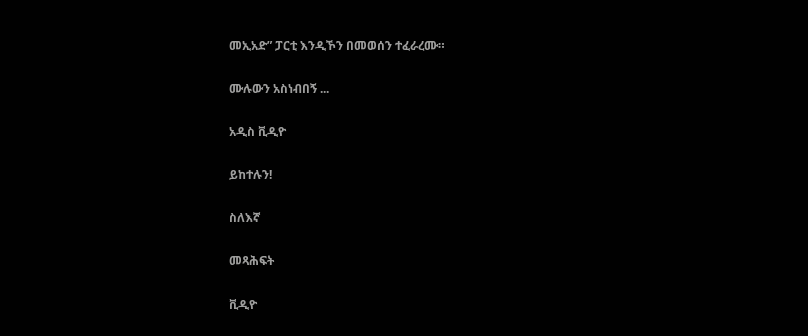መኢአድ” ፓርቲ እንዲኾን በመወሰን ተፈራረሙ።

ሙሉውን አስነብበኝ ...

አዲስ ቪዲዮ

ይከተሉን!

ስለእኛ

መጻሕፍት

ቪዲዮ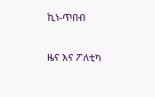ኪነ-ጥበብ

ዜና እና ፖለቲካ